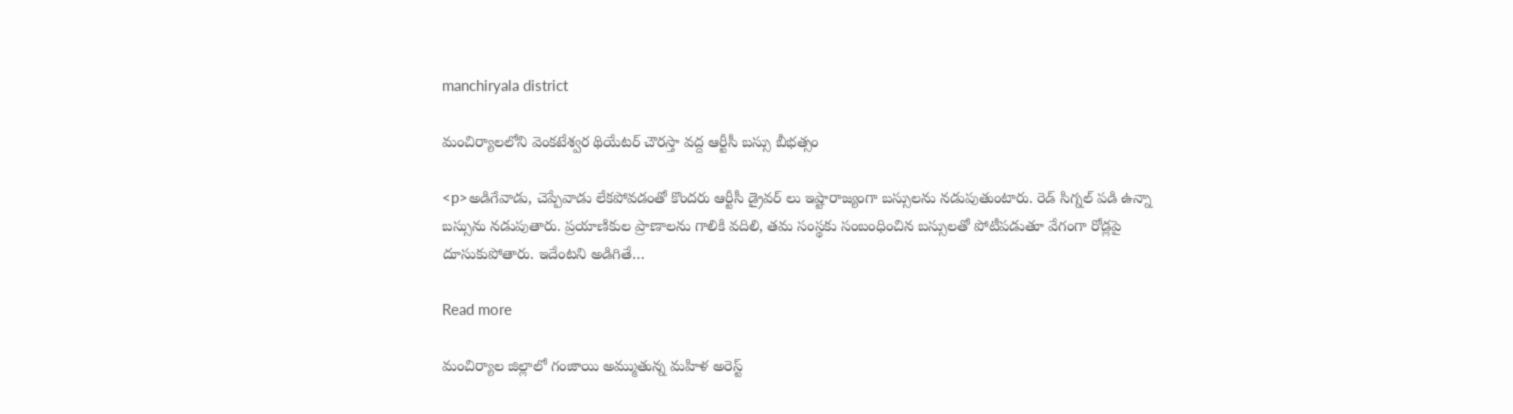manchiryala district

మంచిర్యాలలోని వెంకటేశ్వర థియేటర్ చౌరస్తా వద్ద ఆర్టీసీ బస్సు బీభత్సం

<p>అడిగేవాడు, చెప్పేవాడు లేకపోవడంతో కొందరు ఆర్టీసీ డ్రైవర్ లు ఇష్టారాజ్యంగా బస్సులను నడుపుతుంటారు. రెడ్ సిగ్నల్ పడి ఉన్నా బస్సును నడుపుతారు. ప్రయాణికుల ప్రాణాలను గాలికి వదిలి, తమ సంస్థకు సంబంధించిన బస్సులతో పోటీపడుతూ వేగంగా రోడ్లపై దూసుకుపోతారు. ఇదేంటని అడిగితే…

Read more

మంచిర్యాల జిల్లాలో గంజాయి అమ్ముతున్న మహిళ అరెస్ట్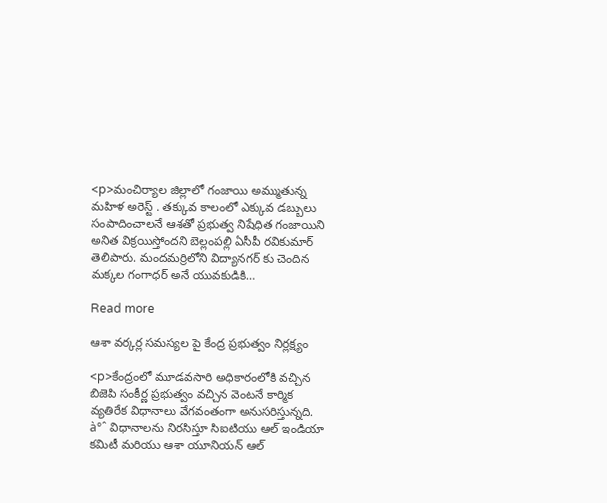<p>మంచిర్యాల జిల్లాలో గంజాయి అమ్ముతున్న మహిళ అరెస్ట్ . తక్కువ కాలంలో ఎక్కువ డబ్బులు సంపాదించాలనే ఆశతో ప్రభుత్వ నిషేధిత గంజాయిని అనిత విక్రయిస్తోందని బెల్లంపల్లి ఏసీపీ రవికుమార్ తెలిపారు. మందమర్రిలోని విద్యానగర్ కు చెందిన మక్కల గంగాధర్ అనే యువకుడికి…

Read more

ఆశా వర్కర్ల సమస్యల పై కేంద్ర ప్రభుత్వం నిర్లక్ష్యం

<p>కేంద్రంలో మూడవసారి అధికారంలోకి వచ్చిన బిజెపి సంకీర్ణ ప్రభుత్వం వచ్చిన వెంటనే కార్మిక వ్యతిరేక విధానాలు వేగవంతంగా అనుసరిస్తున్నది. à°ˆ విధానాలను నిరసిస్తూ సిఐటియు ఆల్ ఇండియా కమిటీ మరియు ఆశా యూనియన్ ఆల్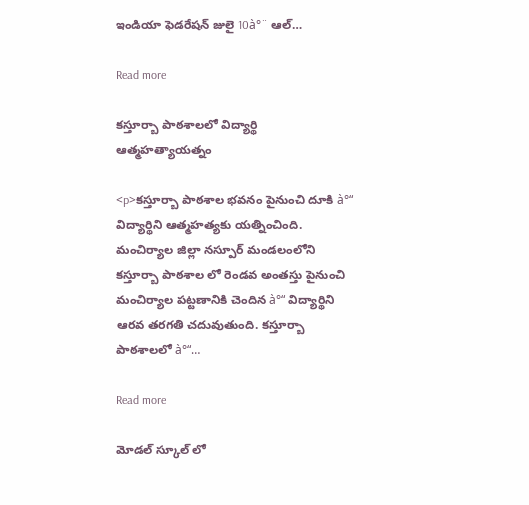ఇండియా ఫెడరేషన్ జులై 10à°¨ ఆల్…

Read more

కస్తూర్బా పాఠశాలలో విద్యార్థి ఆత్మహత్యాయత్నం

<p>కస్తూర్బా పాఠశాల భవనం పైనుంచి దూకి à°“ విద్యార్థిని ఆత్మహత్యకు యత్నించింది. మంచిర్యాల జిల్లా నస్పూర్ మండలంలోని కస్తూర్బా పాఠశాల లో రెండవ అంతస్తు పైనుంచి మంచిర్యాల పట్టణానికి చెందిన à°“ విద్యార్థిని ఆరవ తరగతి చదువుతుంది. కస్తూర్బా పాఠశాలలో à°“…

Read more

మోడల్ స్కూల్ లో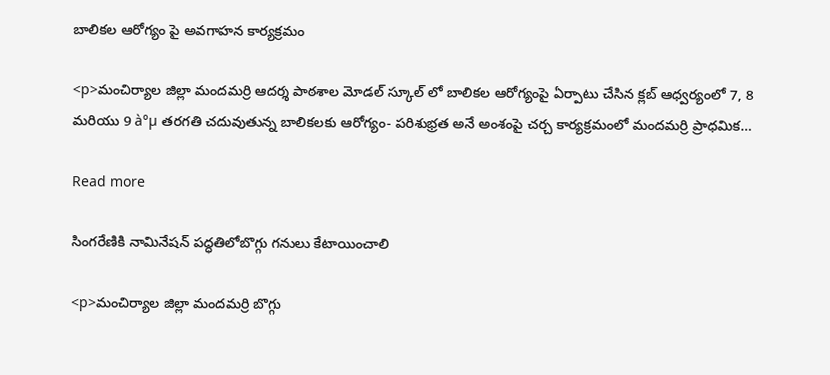బాలికల ఆరోగ్యం పై అవగాహన కార్యక్రమం

<p>మంచిర్యాల జిల్లా మందమర్రి ఆదర్శ పాఠశాల మోడల్ స్కూల్ లో బాలికల ఆరోగ్యంపై ఏర్పాటు చేసిన క్లబ్ ఆధ్వర్యంలో 7, 8 మరియు 9 à°µ తరగతి చదువుతున్న బాలికలకు ఆరోగ్యం- పరిశుభ్రత అనే అంశంపై చర్చ కార్యక్రమంలో మందమర్రి ప్రాధమిక…

Read more

సింగరేణికి నామినేషన్ పద్ధతిలోబొగ్గు గనులు కేటాయించాలి

<p>మంచిర్యాల జిల్లా మందమర్రి బొగ్గు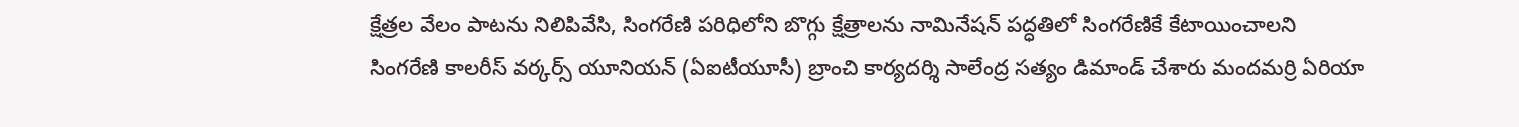క్షేత్రల వేలం పాటను నిలిపివేసి, సింగరేణి పరిధిలోని బొగ్గు క్షేత్రాలను నామినేషన్ పద్ధతిలో సింగరేణికే కేటాయించాలని సింగరేణి కాలరీస్ వర్కర్స్ యూనియన్ (ఏఐటీయూసీ) బ్రాంచి కార్యదర్శి సాలేంద్ర సత్యం డిమాండ్ చేశారు మందమర్రి ఏరియా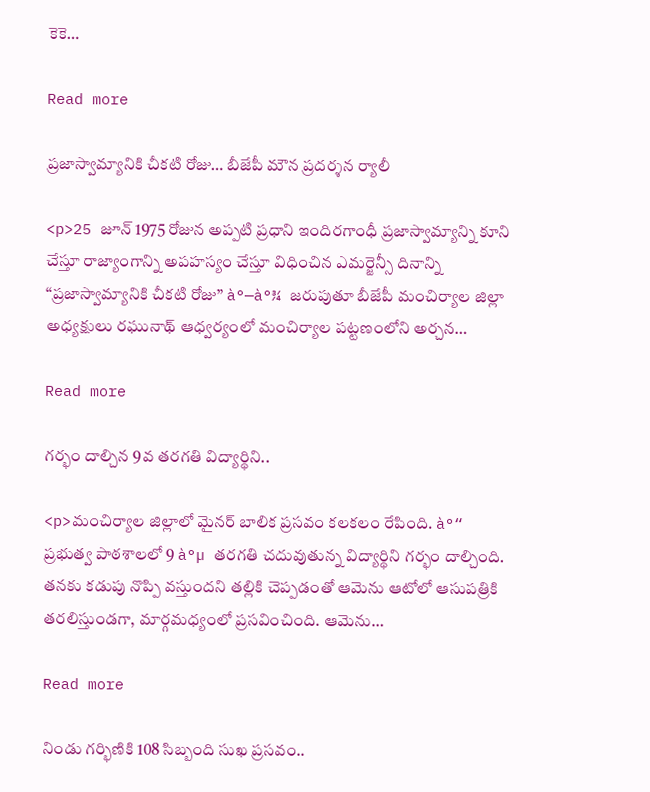కెకె…

Read more

ప్రజాస్వామ్యానికి చీకటి రోజు… బీజేపీ మౌన ప్రదర్శన ర్యాలీ

<p>25 జూన్ 1975 రోజున అప్పటి ప్రధాని ఇందిరగాంధీ ప్రజాస్వామ్యాన్ని కూని చేస్తూ రాజ్యాంగాన్ని అపహస్యం చేస్తూ విధించిన ఎమర్జెన్సీ దినాన్ని “ప్రజాస్వామ్యానికి చీకటి రోజు” à°—à°¾ జరుపుతూ బీజేపీ మంచిర్యాల జిల్లా అధ్యక్షులు రఘునాథ్ ఆధ్వర్యంలో మంచిర్యాల పట్టణంలోని అర్చన…

Read more

గర్భం దాల్చిన 9వ తరగతి విద్యార్థిని..

<p>మంచిర్యాల జిల్లాలో మైనర్ బాలిక ప్రసవం కలకలం రేపింది. à°“ ప్రభుత్వ పాఠశాలలో 9 à°µ తరగతి చదువుతున్న విద్యార్థిని గర్భం దాల్చింది. తనకు కడుపు నొప్పి వస్తుందని తల్లికి చెప్పడంతో ఆమెను ఆటోలో ఆసుపత్రికి తరలిస్తుండగా, మార్గమధ్యంలో ప్రసవించింది. ఆమెను…

Read more

నిండు గర్భిణికి 108 సిబ్బంది సుఖ ప్రసవం..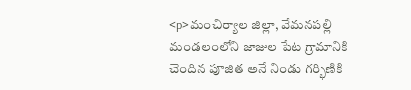<p>మంచిర్యాల జిల్లా, వేమనపల్లి మండలంలోని జాజుల పేట గ్రామానికి చెందిన పూజిత అనే నిండు గర్భిణికి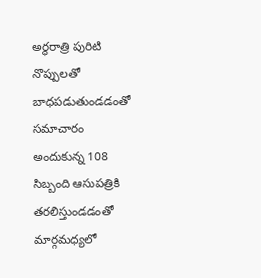అర్థరాత్రి పురిటి నొప్పులతో బాధపడుతుండడంతో సమాచారం అందుకున్న 108 సిబ్బంది ఆసుపత్రికి తరలిస్తుండడంతో మార్గమధ్యలో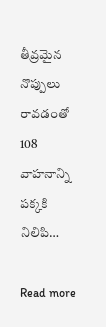తీవ్రమైన నొప్పులు రావడంతో 108 వాహనాన్ని పక్కకి నిలిపి…

Read more